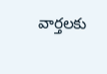వార్తలకు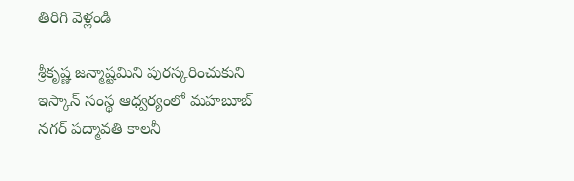తిరిగి వెళ్లండి

శ్రీకృష్ణ జన్మాష్టమిని పురస్కరించుకుని ఇస్కాన్ సంస్థ ఆధ్వర్యంలో మహబూబ్ నగర్ పద్మావతి కాలనీ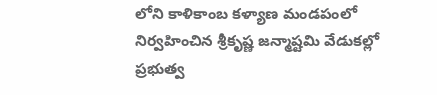లోని కాళికాంబ కళ్యాణ మండపంలో నిర్వహించిన శ్రీకృష్ణ జన్మాష్టమి వేడుకల్లో ప్రభుత్వ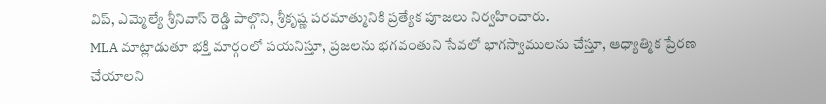విప్, ఎమ్మెల్యే శ్రీనివాస్ రెడ్డి పాల్గొని, శ్రీకృష్ణ పరమాత్మునికి ప్రత్యేక పూజలు నిర్వహించారు.
MLA మాట్లాడుతూ భక్తి మార్గంలో పయనిస్తూ, ప్రజలను భగవంతుని సేవలో భాగస్వాములను చేస్తూ, ఆధ్యాత్మిక ప్రేరణ చేయాలని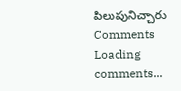పిలుపునిచ్చారు
Comments
Loading comments...